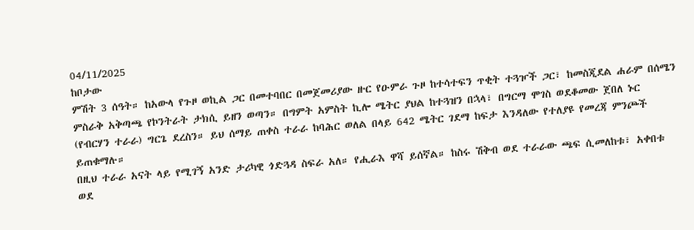04/11/2025
ከቦታው
ምሽት 3 ሰዓት። ከአውላ የጉዞ ወኪል ጋር በመተባበር በመጀመሪያው ዙር የዑምራ ጉዞ ከተሳተፍን ጥቂት ተጓዦች ጋር፣ ከመስጂደል ሐራም በሰሜን ምስራቅ አቅጣጫ የኮንትራት ታክሲ ይዘን ወጣን። በግምት አምስት ኪሎ ሜትር ያህል ከተጓዝን በኋላ፣ በግርማ ሞገስ ወደቆመው ጀበለ ኑር (የብርሃን ተራራ) ግርጌ ደረስን። ይህ ሰማይ ጠቀስ ተራራ ከባሕር ወለል በላይ 642 ሜትር ገደማ ከፍታ እንዳለው የተለያዩ የመረጃ ምንጮች ይጠቁማሉ።
በዚህ ተራራ አናት ላይ የሚገኝ አንድ ታሪካዊ ጎድጓዳ ስፍራ አለ። የሒራእ ዋሻ ይሰኛል። ከስሩ ሽቅብ ወደ ተራራው ጫፍ ሲመለከቱ፣ አቀበቱ ወደ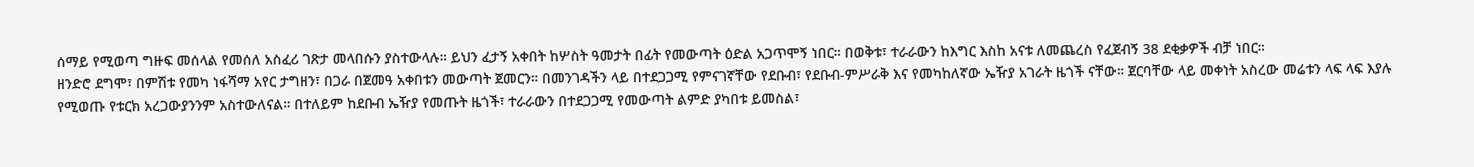ሰማይ የሚወጣ ግዙፍ መሰላል የመሰለ አስፈሪ ገጽታ መላበሱን ያስተውላሉ። ይህን ፈታኝ አቀበት ከሦስት ዓመታት በፊት የመውጣት ዕድል አጋጥሞኝ ነበር። በወቅቱ፣ ተራራውን ከእግር እስከ አናቱ ለመጨረስ የፈጀብኝ 38 ደቂቃዎች ብቻ ነበር።
ዘንድሮ ደግሞ፣ በምሽቱ የመካ ነፋሻማ አየር ታግዘን፣ በጋራ በጀመዓ አቀበቱን መውጣት ጀመርን። በመንገዳችን ላይ በተደጋጋሚ የምናገኛቸው የደቡብ፣ የደቡብ-ምሥራቅ እና የመካከለኛው ኤዥያ አገራት ዜጎች ናቸው። ጀርባቸው ላይ መቀነት አስረው መሬቱን ላፍ ላፍ እያሉ የሚወጡ የቱርክ አረጋውያንንም አስተውለናል። በተለይም ከደቡብ ኤዥያ የመጡት ዜጎች፣ ተራራውን በተደጋጋሚ የመውጣት ልምድ ያካበቱ ይመስል፣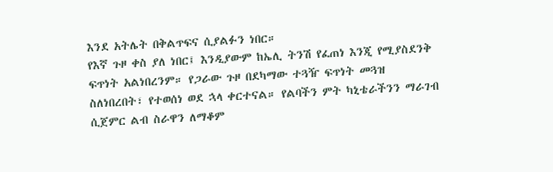እንደ አትሌት በቅልጥፍና ሲያልፉን ነበር።
የእኛ ጉዞ ቀስ ያለ ነበር፤ እንዲያውም ከኤሊ ትንሽ የፈጠነ እንጂ የሚያስደንቅ ፍጥነት አልነበረንም። የጋራው ጉዞ በደካማው ተጓዥ ፍጥነት መጓዝ ስለነበረበት፣ የተወሰነ ወደ ኋላ ቀርተናል። የልባችን ምት ካኒቴራችንን ማራገብ ሲጀምር ልብ ስራዋን ለማቆም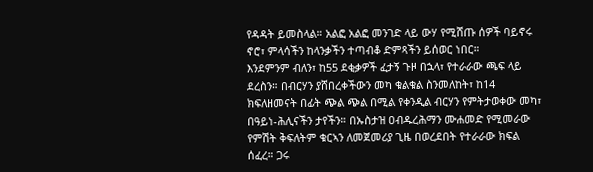የዳዳት ይመስላል። አልፎ አልፎ መንገድ ላይ ውሃ የሚሸጡ ሰዎች ባይኖሩ ኖሮ፣ ምላሳችን ከላንቃችን ተጣብቆ ድምጻችን ይሰወር ነበር።
እንደምንም ብለን፣ ከ55 ደቂቃዎች ፈታኝ ጉዞ በኋላ፣ የተራራው ጫፍ ላይ ደረስን። በብርሃን ያሸበረቀችውን መካ ቁልቁል ስንመለከት፣ ከ14 ክፍለዘመናት በፊት ጭል ጭል በሚል የቀንዲል ብርሃን የምትታወቀው መካ፣ በዓይነ-ሕሊናችን ታየችን። በኡስታዝ ዐብዱረሕማን ሙሐመድ የሚመራው የምሽት ቅፍለትም ቁርኣን ለመጀመሪያ ጊዜ በወረደበት የተራራው ክፍል ሰፈረ። ጋሩ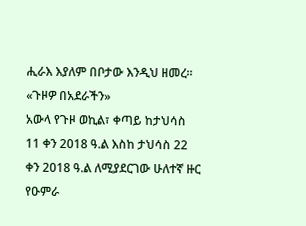ሒራእ እያለም በቦታው እንዲህ ዘመረ።
«ጉዞዎ በአደራችን»
አውላ የጉዞ ወኪል፣ ቀጣይ ከታህሳስ 11 ቀን 2018 ዓ.ል እስከ ታህሳስ 22 ቀን 2018 ዓ.ል ለሚያደርገው ሁለተኛ ዙር የዑምራ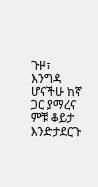ጉዞ፣ እንግዳ ሆናችሁ ከኛ ጋር ያማረና ምቹ ቆይታ እንድታደርጉ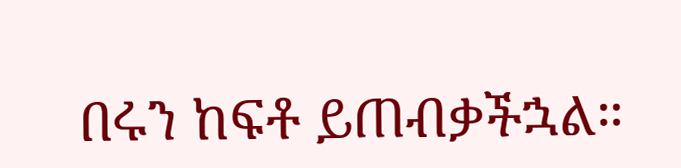በሩን ከፍቶ ይጠብቃችኋል።